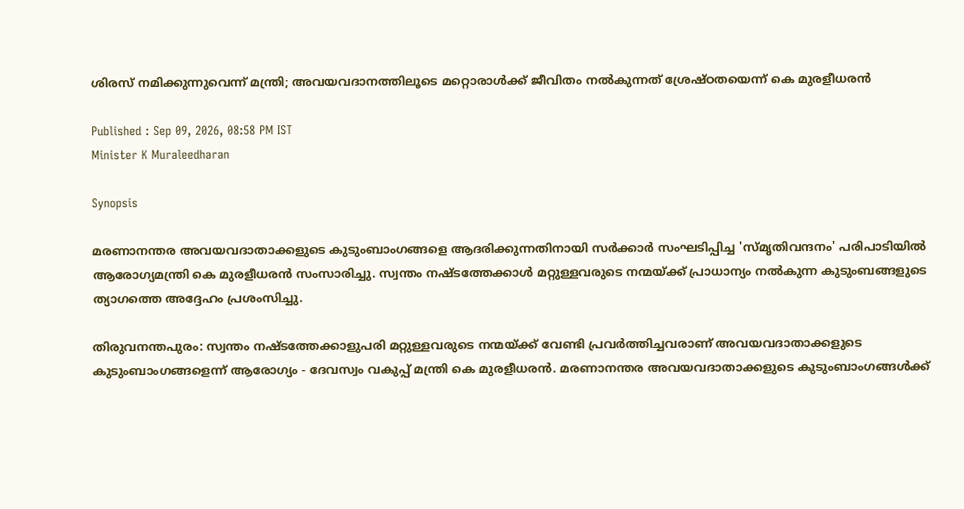ശിരസ് നമിക്കുന്നുവെന്ന് മന്ത്രി; അവയവദാനത്തിലൂടെ മറ്റൊരാൾക്ക് ജീവിതം നൽകുന്നത് ശ്രേഷ്ഠതയെന്ന് കെ മുരളീധരൻ

Published : Sep 09, 2026, 08:58 PM IST
Minister K Muraleedharan

Synopsis

മരണാനന്തര അവയവദാതാക്കളുടെ കുടുംബാംഗങ്ങളെ ആദരിക്കുന്നതിനായി സർക്കാർ സംഘടിപ്പിച്ച 'സ്മൃതിവന്ദനം' പരിപാടിയിൽ ആരോഗ്യമന്ത്രി കെ മുരളീധരൻ സംസാരിച്ചു. സ്വന്തം നഷ്ടത്തേക്കാൾ മറ്റുള്ളവരുടെ നന്മയ്ക്ക് പ്രാധാന്യം നൽകുന്ന കുടുംബങ്ങളുടെ ത്യാഗത്തെ അദ്ദേഹം പ്രശംസിച്ചു.

തിരുവനന്തപുരം: സ്വന്തം നഷ്ടത്തേക്കാളുപരി മറ്റുള്ളവരുടെ നന്മയ്ക്ക് വേണ്ടി പ്രവർത്തിച്ചവരാണ് അവയവദാതാക്കളുടെ കുടുംബാംഗങ്ങളെന്ന് ആരോഗ്യം - ദേവസ്വം വകുപ്പ് മന്ത്രി കെ മുരളീധരൻ. മരണാനന്തര അവയവദാതാക്കളുടെ കുടുംബാംഗങ്ങൾക്ക്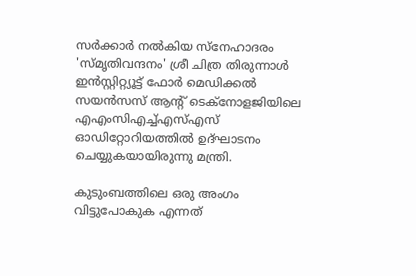സർക്കാർ നൽകിയ സ്നേഹാദരം 'സ്മൃതിവന്ദനം' ശ്രീ ചിത്ര തിരുന്നാൾ ഇൻസ്റ്റിറ്റ്യൂട്ട് ഫോർ മെഡിക്കൽ സയൻസസ് ആന്റ് ടെക്നോളജിയിലെ എഎംസിഎച്ച്എസ്എസ് ഓഡിറ്റോറിയത്തിൽ ഉദ്ഘാടനം ചെയ്യുകയായിരുന്നു മന്ത്രി.

കുടുംബത്തിലെ ഒരു അംഗം വിട്ടുപോകുക എന്നത്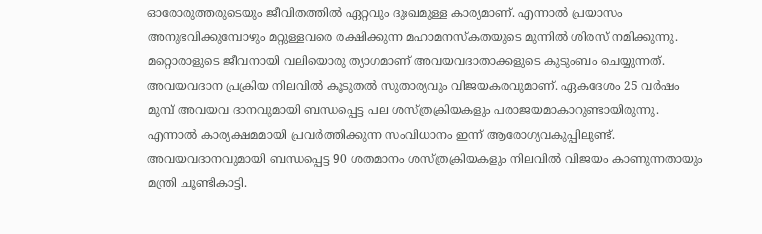ഓരോരുത്തരുടെയും ജീവിതത്തിൽ ഏറ്റവും ദുഃഖമുള്ള കാര്യമാണ്. എന്നാൽ പ്രയാസം അനുഭവിക്കുമ്പോഴും മറ്റുള്ളവരെ രക്ഷിക്കുന്ന മഹാമനസ്‌കതയുടെ മുന്നിൽ ശിരസ് നമിക്കുന്നു. മറ്റൊരാളുടെ ജീവനായി വലിയൊരു ത്യാഗമാണ് അവയവദാതാക്കളുടെ കുടുംബം ചെയ്യുന്നത്. അവയവദാന പ്രക്രിയ നിലവിൽ കൂടുതൽ സുതാര്യവും വിജയകരവുമാണ്. ഏകദേശം 25 വർഷം മുമ്പ് അവയവ ദാനവുമായി ബന്ധപ്പെട്ട പല ശസ്ത്രക്രിയകളും പരാജയമാകാറുണ്ടായിരുന്നു. എന്നാൽ കാര്യക്ഷമമായി പ്രവർത്തിക്കുന്ന സംവിധാനം ഇന്ന് ആരോഗ്യവകുപ്പിലുണ്ട്. അവയവദാനവുമായി ബന്ധപ്പെട്ട 90 ശതമാനം ശസ്ത്രക്രിയകളും നിലവിൽ വിജയം കാണുന്നതായും മന്ത്രി ചൂണ്ടികാട്ടി.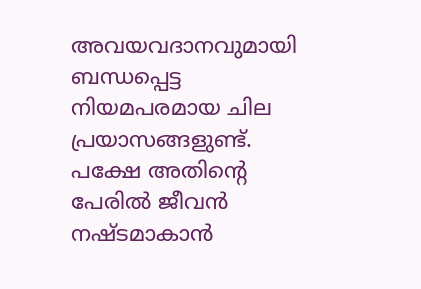അവയവദാനവുമായി ബന്ധപ്പെട്ട നിയമപരമായ ചില പ്രയാസങ്ങളുണ്ട്. പക്ഷേ അതിന്റെ പേരിൽ ജീവൻ നഷ്ടമാകാൻ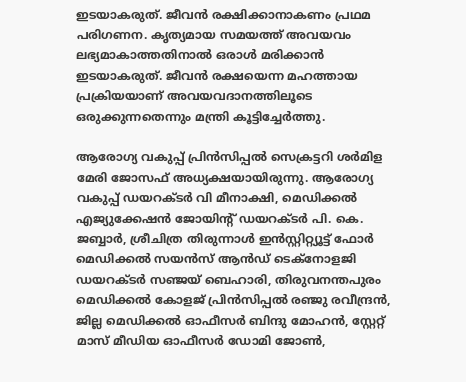ഇടയാകരുത്. ജീവൻ രക്ഷിക്കാനാകണം പ്രഥമ പരിഗണന. കൃത്യമായ സമയത്ത് അവയവം ലഭ്യമാകാത്തതിനാൽ ഒരാൾ മരിക്കാൻ ഇടയാകരുത്. ജീവൻ രക്ഷയെന്ന മഹത്തായ പ്രക്രിയയാണ് അവയവദാനത്തിലൂടെ ഒരുക്കുന്നതെന്നും മന്ത്രി കൂട്ടിച്ചേർത്തു.

ആരോഗ്യ വകുപ്പ് പ്രിൻസിപ്പൽ സെക്രട്ടറി ശർമിള മേരി ജോസഫ് അധ്യക്ഷയായിരുന്നു. ആരോഗ്യ വകുപ്പ് ഡയറക്ടർ വി മീനാക്ഷി, മെഡിക്കൽ എജ്യുക്കേഷൻ ജോയിന്റ് ഡയറക്ടർ പി. കെ. ജബ്ബാർ, ശ്രീചിത്ര തിരുന്നാൾ ഇൻസ്റ്റിറ്റ്യൂട്ട് ഫോർ മെഡിക്കൽ സയൻസ് ആൻഡ് ടെക്നോളജി ഡയറക്ടർ സഞ്ജയ് ബെഹാരി, തിരുവനന്തപുരം മെഡിക്കൽ കോളജ് പ്രിൻസിപ്പൽ രഞ്ജു രവീന്ദ്രൻ, ജില്ല മെഡിക്കൽ ഓഫീസർ ബിന്ദു മോഹൻ, സ്റ്റേറ്റ് മാസ് മീഡിയ ഓഫീസർ ഡോമി ജോൺ,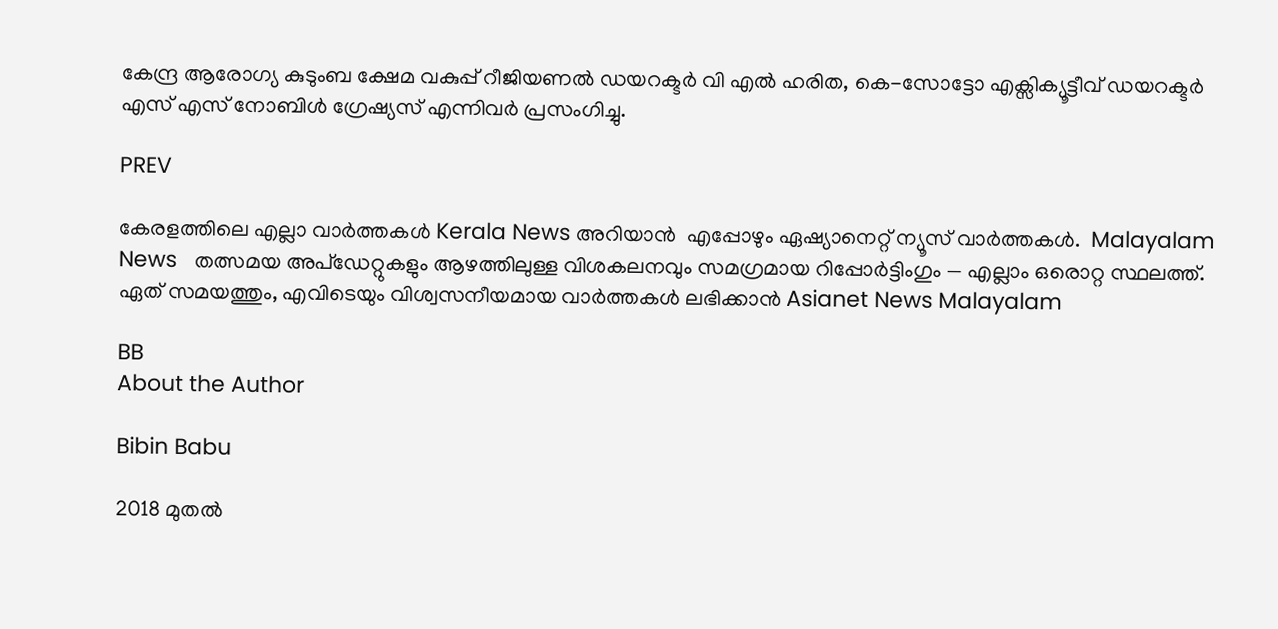കേന്ദ്ര ആരോഗ്യ കുടുംബ ക്ഷേമ വകുപ്പ് റീജിയണൽ ഡയറക്ടർ വി എൽ ഹരിത, കെ-സോട്ടോ എക്സിക്യൂട്ടീവ് ഡയറക്ടർ എസ് എസ് നോബിൾ ഗ്രേഷ്യസ് എന്നിവർ പ്രസംഗിച്ചു.

PREV

കേരളത്തിലെ എല്ലാ വാർത്തകൾ Kerala News അറിയാൻ  എപ്പോഴും ഏഷ്യാനെറ്റ് ന്യൂസ് വാർത്തകൾ.  Malayalam News   തത്സമയ അപ്‌ഡേറ്റുകളും ആഴത്തിലുള്ള വിശകലനവും സമഗ്രമായ റിപ്പോർട്ടിംഗും — എല്ലാം ഒരൊറ്റ സ്ഥലത്ത്. ഏത് സമയത്തും, എവിടെയും വിശ്വസനീയമായ വാർത്തകൾ ലഭിക്കാൻ Asianet News Malayalam

BB
About the Author

Bibin Babu

2018 മുതല്‍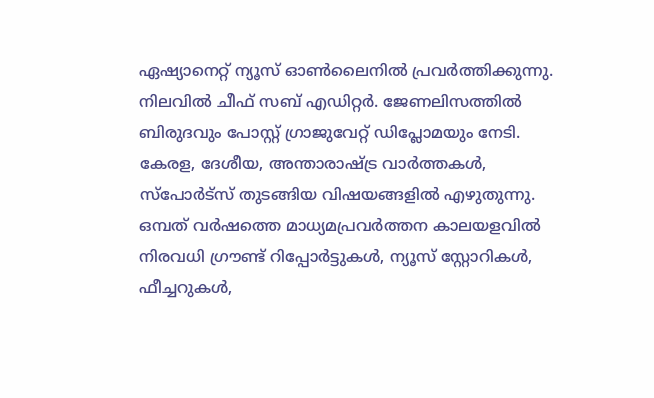ഏഷ്യാനെറ്റ് ന്യൂസ് ഓണ്‍ലൈനില്‍ പ്രവര്‍ത്തിക്കുന്നു. നിലവില്‍ ചീഫ് സബ് എഡിറ്റർ. ജേണലിസത്തില്‍ ബിരുദവും പോസ്റ്റ് ഗ്രാജുവേറ്റ് ഡിപ്ലോമയും നേടി. കേരള, ദേശീയ, അന്താരാഷ്ട്ര വാര്‍ത്തകള്‍, സ്പോര്‍ട്സ് തുടങ്ങിയ വിഷയങ്ങളില്‍ എഴുതുന്നു. ഒമ്പത് വര്‍ഷത്തെ മാധ്യമപ്രവര്‍ത്തന കാലയളവില്‍ നിരവധി ഗ്രൗണ്ട് റിപ്പോര്‍ട്ടുകള്‍, ന്യൂസ് സ്റ്റോറികള്‍, ഫീച്ചറുകള്‍,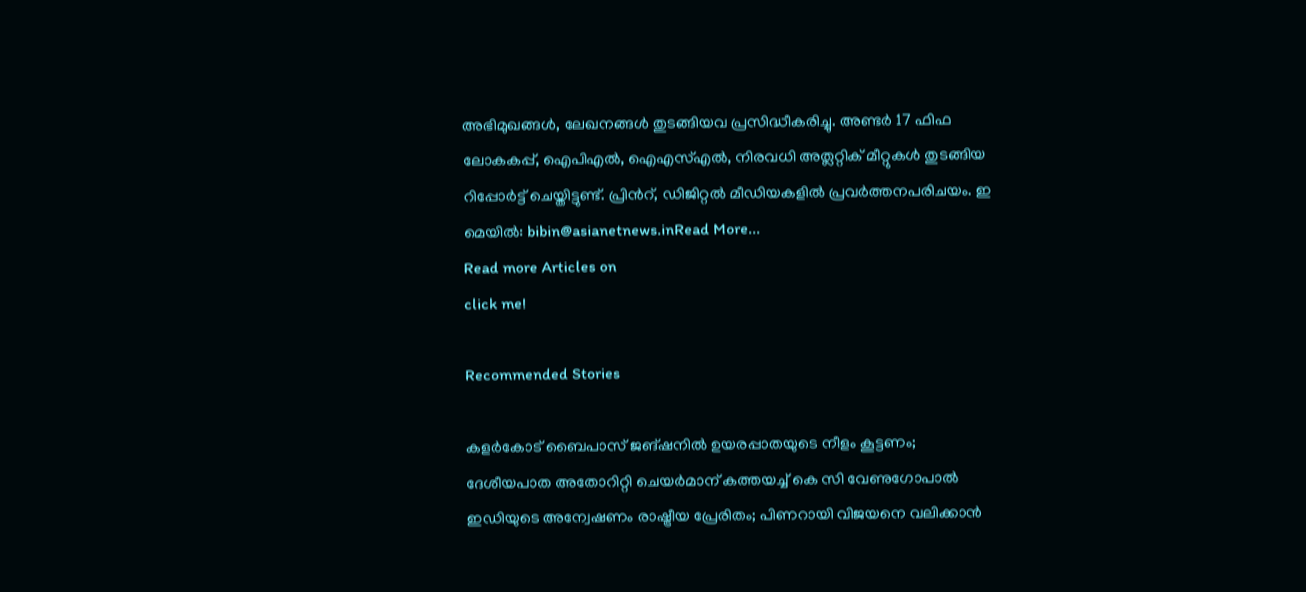അഭിമുഖങ്ങള്‍, ലേഖനങ്ങള്‍ തുടങ്ങിയവ പ്രസിദ്ധീകരിച്ചു. അണ്ടര്‍ 17 ഫിഫ ലോകകപ്പ്, ഐപിഎൽ, ഐഎസ്എൽ, നിരവധി അത്ലറ്റിക് മീറ്റുകൾ തുടങ്ങിയ റിപ്പോര്‍ട്ട് ചെയ്തിട്ടുണ്ട്. പ്രിന്‍റ്, ഡിജിറ്റല്‍ മീഡിയകളില്‍ പ്രവര്‍ത്തനപരിചയം. ഇ മെയില്‍: bibin@asianetnews.inRead More...
Read more Articles on
click me!

Recommended Stories

കളര്‍കോട് ബൈപാസ് ജങ്ഷനിൽ ഉയരപ്പാതയുടെ നീളം കൂട്ടണം; ദേശീയപാത അതോറിറ്റി ചെയര്‍മാന് കത്തയച്ച് കെ സി വേണുഗോപാല്‍
ഇഡിയുടെ അന്വേഷണം രാഷ്ട്രീയ പ്രേരിതം; പിണറായി വിജയനെ വലിക്കാൻ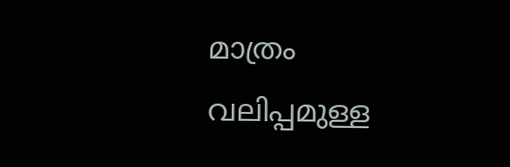മാത്രം വലിപ്പമുള്ള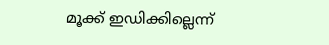മൂക്ക് ഇഡിക്കില്ലെന്ന്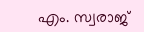എം. സ്വരാജ്